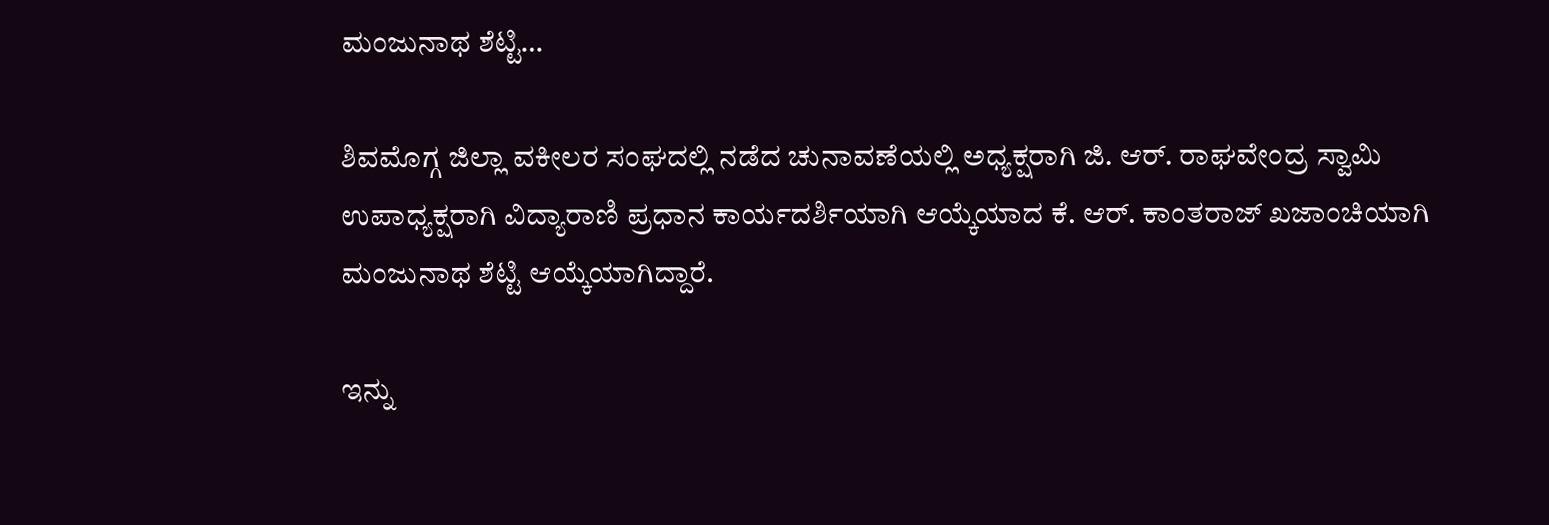ಮಂಜುನಾಥ ಶೆಟ್ಟಿ…

ಶಿವಮೊಗ್ಗ ಜಿಲ್ಲಾ ವಕೀಲರ ಸಂಘದಲ್ಲಿ ನಡೆದ ಚುನಾವಣೆಯಲ್ಲಿ ಅಧ್ಯಕ್ಷರಾಗಿ ಜಿ. ಆರ್. ರಾಘವೇಂದ್ರ ಸ್ವಾಮಿ
ಉಪಾಧ್ಯಕ್ಷರಾಗಿ ವಿದ್ಯಾರಾಣಿ ಪ್ರಧಾನ ಕಾರ್ಯದರ್ಶಿಯಾಗಿ ಆಯ್ಕೆಯಾದ ಕೆ. ಆರ್. ಕಾಂತರಾಜ್ ಖಜಾಂಚಿಯಾಗಿ ಮಂಜುನಾಥ ಶೆಟ್ಟಿ ಆಯ್ಕೆಯಾಗಿದ್ದಾರೆ.

ಇನ್ನು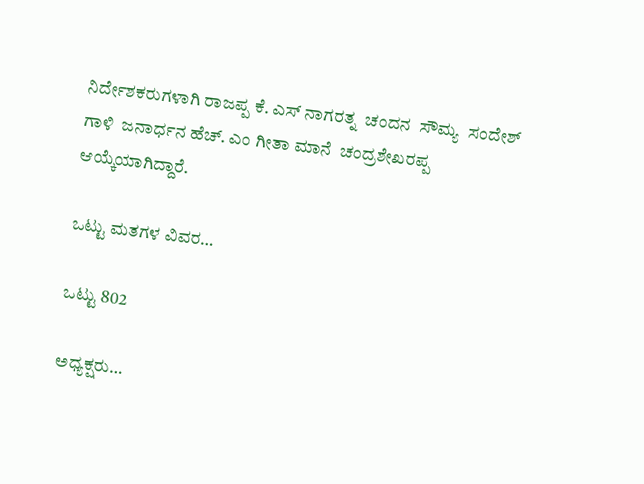ನಿರ್ದೇಶಕರುಗಳಾಗಿ ರಾಜಪ್ಪ ಕೆ. ಎಸ್ ನಾಗರತ್ನ  ಚಂದನ  ಸೌಮ್ಯ  ಸಂದೇಶ್ ಗಾಳಿ  ಜನಾರ್ಧನ ಹೆಚ್. ಎಂ ಗೀತಾ ಮಾನೆ  ಚಂದ್ರಶೇಖರಪ್ಪ ಆಯ್ಕೆಯಾಗಿದ್ದಾರೆ.

ಒಟ್ಟು ಮತಗಳ ವಿವರ…

ಒಟ್ಟು 802

ಅಧ್ಯಕ್ಷರು…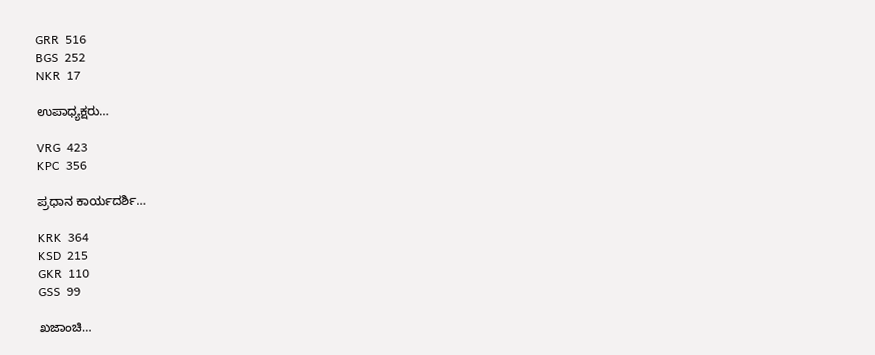GRR  516
BGS  252
NKR  17

ಉಪಾಧ್ಯಕ್ಷರು…

VRG  423
KPC  356

ಪ್ರಧಾನ ಕಾರ್ಯದರ್ಶಿ…

KRK  364
KSD  215
GKR  110
GSS  99

ಖಜಾಂಚಿ…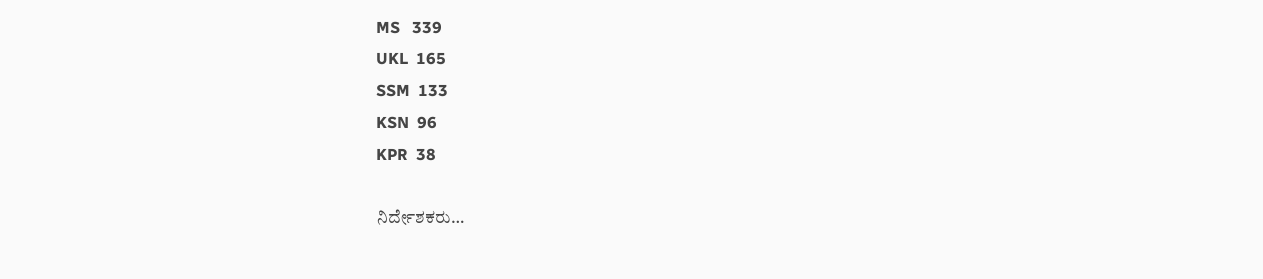MS   339
UKL  165
SSM  133
KSN  96
KPR  38

ನಿರ್ದೇಶಕರು…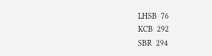LHSB  76
KCB  292
SBR  294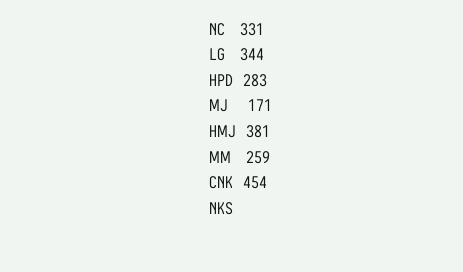NC   331
LG   344
HPD  283
MJ    171
HMJ  381
MM   259
CNK  454
NKS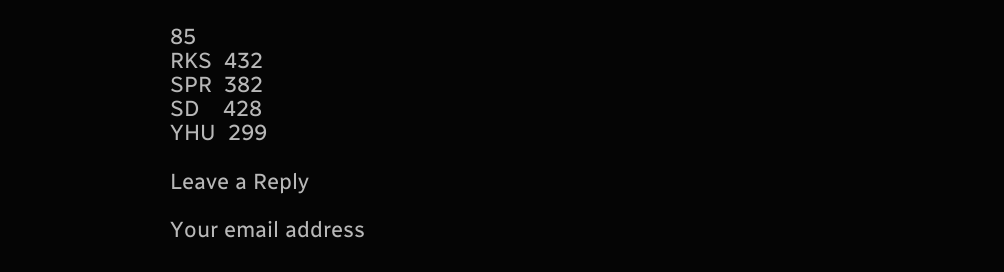85
RKS  432
SPR  382
SD    428
YHU  299

Leave a Reply

Your email address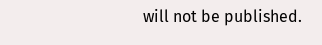will not be published.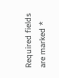Required fields are marked *